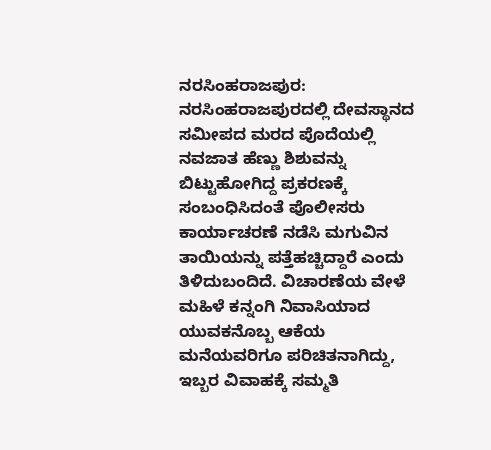ನರಸಿಂಹರಾಜಪುರ: ನರಸಿಂಹರಾಜಪುರದಲ್ಲಿ ದೇವಸ್ಥಾನದ ಸಮೀಪದ ಮರದ ಪೊದೆಯಲ್ಲಿ ನವಜಾತ ಹೆಣ್ಣು ಶಿಶುವನ್ನು ಬಿಟ್ಟುಹೋಗಿದ್ದ ಪ್ರಕರಣಕ್ಕೆ ಸಂಬಂಧಿಸಿದಂತೆ ಪೊಲೀಸರು ಕಾರ್ಯಾಚರಣೆ ನಡೆಸಿ ಮಗುವಿನ ತಾಯಿಯನ್ನು ಪತ್ತೆಹಚ್ಚಿದ್ದಾರೆ ಎಂದು ತಿಳಿದುಬಂದಿದೆ. ವಿಚಾರಣೆಯ ವೇಳೆ ಮಹಿಳೆ ಕನ್ನಂಗಿ ನಿವಾಸಿಯಾದ ಯುವಕನೊಬ್ಬ ಆಕೆಯ ಮನೆಯವರಿಗೂ ಪರಿಚಿತನಾಗಿದ್ದು, ಇಬ್ಬರ ವಿವಾಹಕ್ಕೆ ಸಮ್ಮತಿ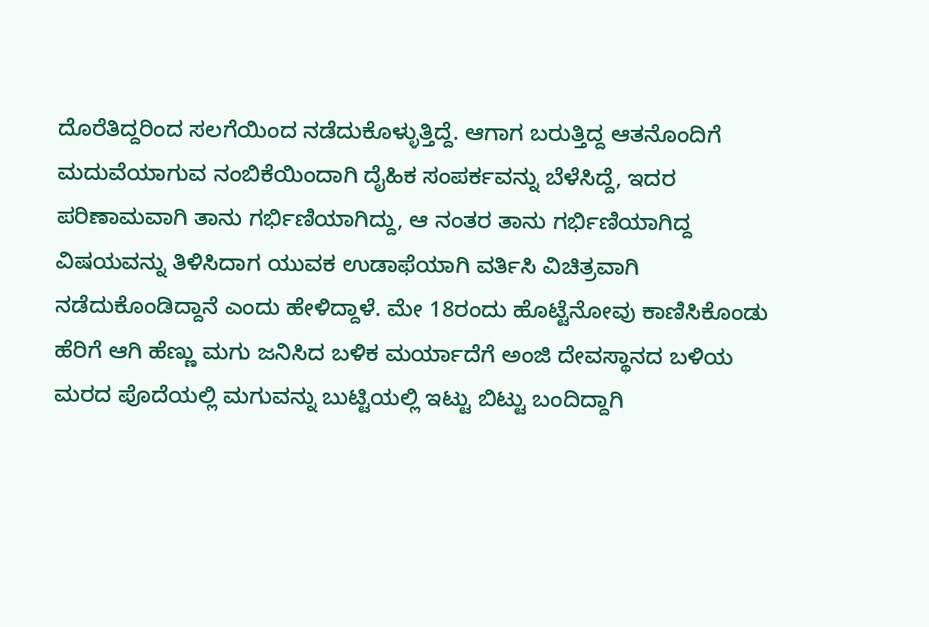ದೊರೆತಿದ್ದರಿಂದ ಸಲಗೆಯಿಂದ ನಡೆದುಕೊಳ್ಳುತ್ತಿದ್ದೆ. ಆಗಾಗ ಬರುತ್ತಿದ್ದ ಆತನೊಂದಿಗೆ ಮದುವೆಯಾಗುವ ನಂಬಿಕೆಯಿಂದಾಗಿ ದೈಹಿಕ ಸಂಪರ್ಕವನ್ನು ಬೆಳೆಸಿದ್ದೆ, ಇದರ ಪರಿಣಾಮವಾಗಿ ತಾನು ಗರ್ಭಿಣಿಯಾಗಿದ್ದು, ಆ ನಂತರ ತಾನು ಗರ್ಭಿಣಿಯಾಗಿದ್ದ ವಿಷಯವನ್ನು ತಿಳಿಸಿದಾಗ ಯುವಕ ಉಡಾಫೆಯಾಗಿ ವರ್ತಿಸಿ ವಿಚಿತ್ರವಾಗಿ ನಡೆದುಕೊಂಡಿದ್ದಾನೆ ಎಂದು ಹೇಳಿದ್ದಾಳೆ. ಮೇ 18ರಂದು ಹೊಟ್ಟೆನೋವು ಕಾಣಿಸಿಕೊಂಡು ಹೆರಿಗೆ ಆಗಿ ಹೆಣ್ಣು ಮಗು ಜನಿಸಿದ ಬಳಿಕ ಮರ್ಯಾದೆಗೆ ಅಂಜಿ ದೇವಸ್ಥಾನದ ಬಳಿಯ ಮರದ ಪೊದೆಯಲ್ಲಿ ಮಗುವನ್ನು ಬುಟ್ಟಿಯಲ್ಲಿ ಇಟ್ಟು ಬಿಟ್ಟು ಬಂದಿದ್ದಾಗಿ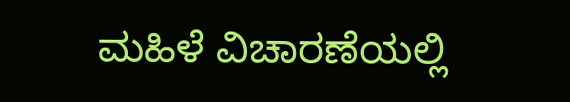ಮಹಿಳೆ ವಿಚಾರಣೆಯಲ್ಲಿ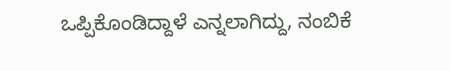ಒಪ್ಪಿಕೊಂಡಿದ್ದಾಳೆ ಎನ್ನಲಾಗಿದ್ದು, ನಂಬಿಕೆ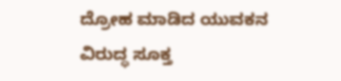ದ್ರೋಹ ಮಾಡಿದ ಯುವಕನ ವಿರುದ್ಧ ಸೂಕ್ತ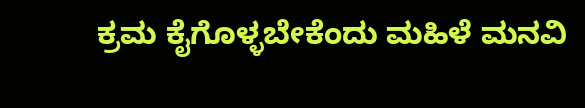ಕ್ರಮ ಕೈಗೊಳ್ಳಬೇಕೆಂದು ಮಹಿಳೆ ಮನವಿ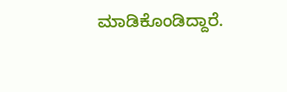ಮಾಡಿಕೊಂಡಿದ್ದಾರೆ.